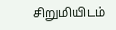சிறுமியிடம்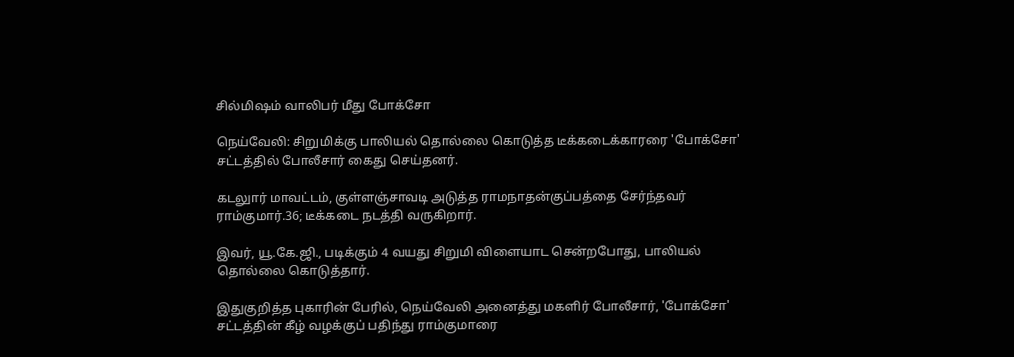சில்மிஷம் வாலிபர் மீது போக்சோ

நெய்வேலி: சிறுமிக்கு பாலியல் தொல்லை கொடுத்த டீக்கடைக்காரரை 'போக்சோ' சட்டத்தில் போலீசார் கைது செய்தனர்.

கடலுார் மாவட்டம், குள்ளஞ்சாவடி அடுத்த ராமநாதன்குப்பத்தை சேர்ந்தவர் ராம்குமார்.36; டீக்கடை நடத்தி வருகிறார்.

இவர், யூ.கே.ஜி., படிக்கும் 4 வயது சிறுமி விளையாட சென்றபோது, பாலியல் தொல்லை கொடுத்தார்.

இதுகுறித்த புகாரின் பேரில், நெய்வேலி அனைத்து மகளிர் போலீசார், 'போக்சோ' சட்டத்தின் கீழ் வழக்குப் பதிந்து ராம்குமாரை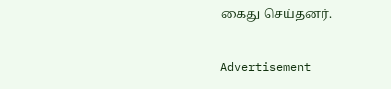கைது செய்தனர்.

Advertisement